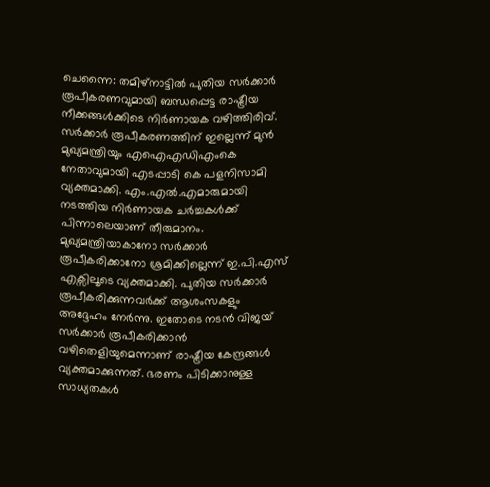ചെന്നൈ: തമിഴ്നാട്ടിൽ പുതിയ സർക്കാർ രൂപീകരണവുമായി ബന്ധപ്പെട്ട രാഷ്ട്രീയ നീക്കങ്ങൾക്കിടെ നിർണായക വഴിത്തിരിവ്. സർക്കാർ രൂപീകരണത്തിന് ഇല്ലെന്ന് മുൻ മുഖ്യമന്ത്രിയും എഐഎഡിഎംകെ നേതാവുമായി എടപ്പാടി കെ പളനിസാമി വ്യക്തമാക്കി. എം.എൽ.എമാരുമായി നടത്തിയ നിർണായക ചർച്ചകൾക്ക് പിന്നാലെയാണ് തീരുമാനം. മുഖ്യമന്ത്രിയാകാനോ സർക്കാർ രൂപീകരിക്കാനോ ശ്രമിക്കില്ലെന്ന് ഇ.പി.എസ് എക്സിലൂടെ വ്യക്തമാക്കി. പുതിയ സർക്കാർ രൂപീകരിക്കുന്നവർക്ക് ആശംസകളും അദ്ദേഹം നേർന്നു. ഇതോടെ നടൻ വിജയ് സർക്കാർ രൂപീകരിക്കാൻ വഴിതെളിയുമെന്നാണ് രാഷ്ട്രീയ കേന്ദ്രങ്ങൾ വ്യക്തമാക്കുന്നത്. ഭരണം പിടിക്കാനുള്ള സാധ്യതകൾ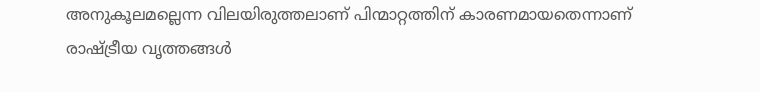അനുകൂലമല്ലെന്ന വിലയിരുത്തലാണ് പിന്മാറ്റത്തിന് കാരണമായതെന്നാണ് രാഷ്ട്രീയ വൃത്തങ്ങൾ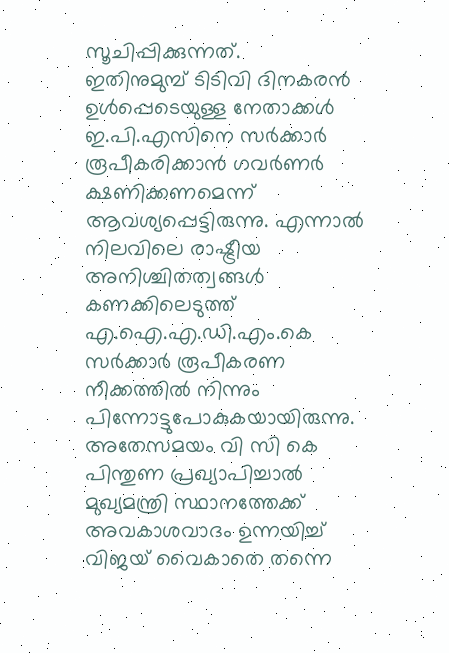സൂചിപ്പിക്കുന്നത്.
ഇതിനുമുമ്പ് ടിടിവി ദിനകരൻ ഉൾപ്പെടെയുള്ള നേതാക്കൾ ഇ.പി.എസിനെ സർക്കാർ രൂപീകരിക്കാൻ ഗവർണർ ക്ഷണിക്കണമെന്ന് ആവശ്യപ്പെട്ടിരുന്നു. എന്നാൽ നിലവിലെ രാഷ്ട്രീയ അനിശ്ചിതത്വങ്ങൾ കണക്കിലെടുത്ത് എ.ഐ.എ.ഡി.എം.കെ സർക്കാർ രൂപീകരണ നീക്കത്തിൽ നിന്നും പിന്നോട്ടുപോകുകയായിരുന്നു.
അതേസമയം വി സി കെ പിന്തുണ പ്രഖ്യാപിച്ചാൽ മുഖ്യമന്ത്രി സ്ഥാനത്തേക്ക് അവകാശവാദം ഉന്നയിച്ച് വിജയ് വൈകാതെ തന്നെ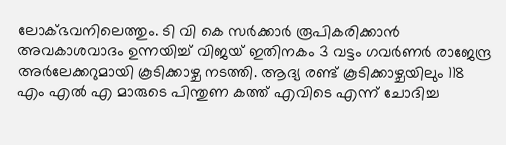ലോക്ഭവനിലെത്തും. ടി വി കെ സർക്കാർ രൂപികരിക്കാൻ അവകാശവാദം ഉന്നയിച്ച് വിജയ് ഇതിനകം 3 വട്ടം ഗവർണർ രാജേന്ദ്ര അർലേക്കറുമായി കൂടിക്കാഴ്ച നടത്തി. ആദ്യ രണ്ട് കൂടിക്കാഴ്ചയിലും 118 എം എൽ എ മാരുടെ പിന്തുണ കത്ത് എവിടെ എന്ന് ചോദിച്ച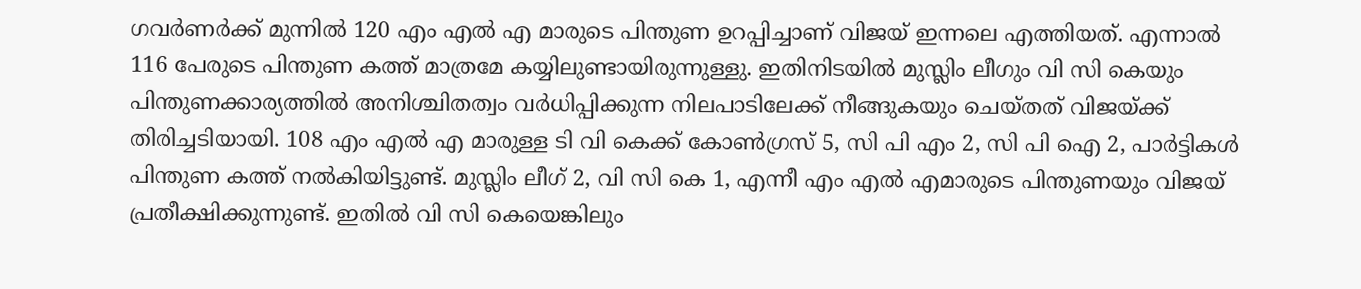ഗവർണർക്ക് മുന്നിൽ 120 എം എൽ എ മാരുടെ പിന്തുണ ഉറപ്പിച്ചാണ് വിജയ് ഇന്നലെ എത്തിയത്. എന്നാൽ 116 പേരുടെ പിന്തുണ കത്ത് മാത്രമേ കയ്യിലുണ്ടായിരുന്നുള്ളു. ഇതിനിടയിൽ മുസ്ലിം ലീഗും വി സി കെയും പിന്തുണക്കാര്യത്തിൽ അനിശ്ചിതത്വം വർധിപ്പിക്കുന്ന നിലപാടിലേക്ക് നീങ്ങുകയും ചെയ്തത് വിജയ്ക്ക് തിരിച്ചടിയായി. 108 എം എൽ എ മാരുള്ള ടി വി കെക്ക് കോൺഗ്രസ് 5, സി പി എം 2, സി പി ഐ 2, പാർട്ടികൾ പിന്തുണ കത്ത് നൽകിയിട്ടുണ്ട്. മുസ്ലിം ലീഗ് 2, വി സി കെ 1, എന്നീ എം എൽ എമാരുടെ പിന്തുണയും വിജയ് പ്രതീക്ഷിക്കുന്നുണ്ട്. ഇതിൽ വി സി കെയെങ്കിലും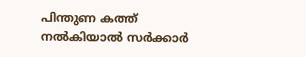പിന്തുണ കത്ത് നൽകിയാൽ സർക്കാർ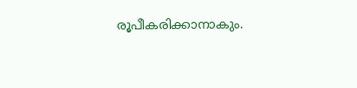രൂപീകരിക്കാനാകും.